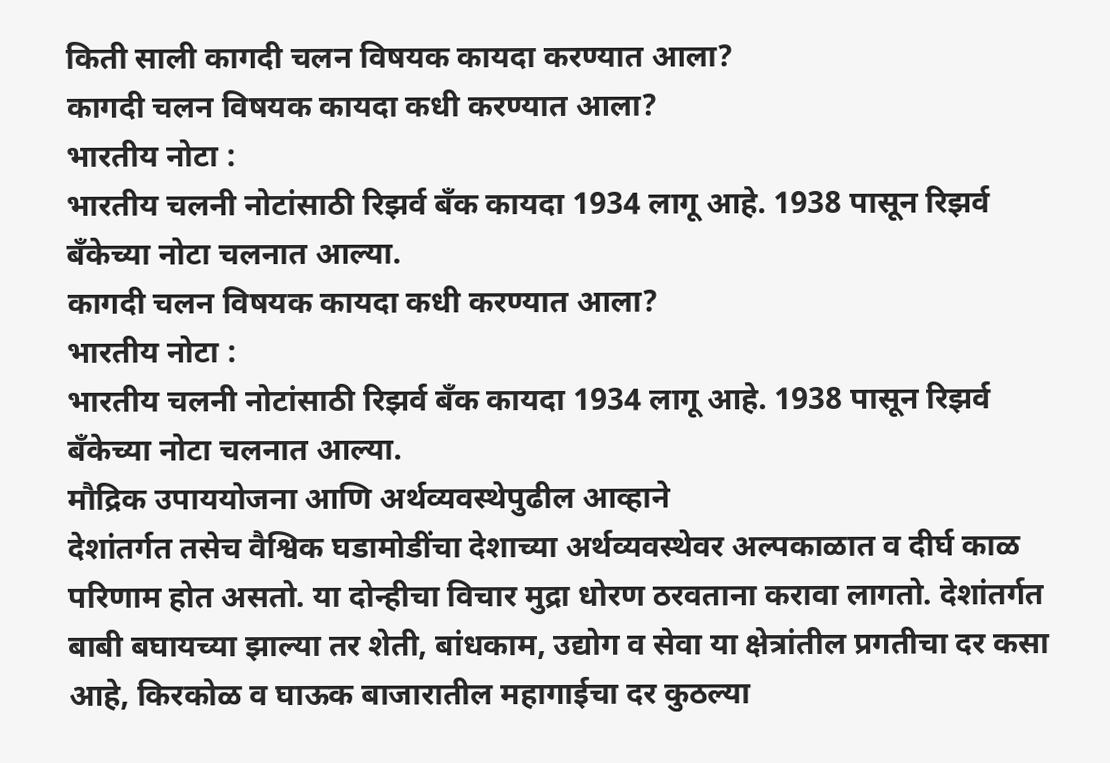किती साली कागदी चलन विषयक कायदा करण्यात आला?
कागदी चलन विषयक कायदा कधी करण्यात आला?
भारतीय नोटा :
भारतीय चलनी नोटांसाठी रिझर्व बँक कायदा 1934 लागू आहे. 1938 पासून रिझर्व बँकेच्या नोटा चलनात आल्या.
कागदी चलन विषयक कायदा कधी करण्यात आला?
भारतीय नोटा :
भारतीय चलनी नोटांसाठी रिझर्व बँक कायदा 1934 लागू आहे. 1938 पासून रिझर्व बँकेच्या नोटा चलनात आल्या.
मौद्रिक उपाययोजना आणि अर्थव्यवस्थेपुढील आव्हाने
देशांतर्गत तसेच वैश्विक घडामोडींचा देशाच्या अर्थव्यवस्थेवर अल्पकाळात व दीर्घ काळ परिणाम होत असतो. या दोन्हीचा विचार मुद्रा धोरण ठरवताना करावा लागतो. देशांतर्गत बाबी बघायच्या झाल्या तर शेती, बांधकाम, उद्योग व सेवा या क्षेत्रांतील प्रगतीचा दर कसा आहे, किरकोळ व घाऊक बाजारातील महागाईचा दर कुठल्या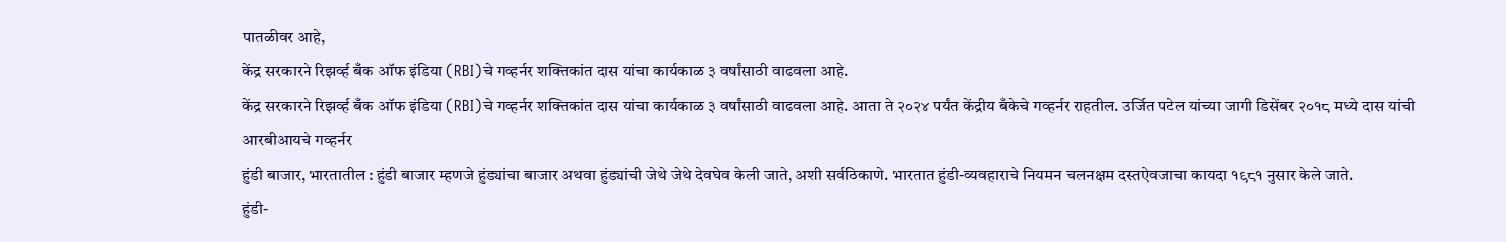पातळीवर आहे,
केंद्र सरकारने रिझर्व्ह बँक ऑफ इंडिया (RBI)चे गव्हर्नर शक्तिकांत दास यांचा कार्यकाळ ३ वर्षांसाठी वाढवला आहे.
केंद्र सरकारने रिझर्व्ह बँक ऑफ इंडिया (RBI)चे गव्हर्नर शक्तिकांत दास यांचा कार्यकाळ ३ वर्षांसाठी वाढवला आहे. आता ते २०२४ पर्यंत केंद्रीय बँकेचे गव्हर्नर राहतील. उर्जित पटेल यांच्या जागी डिसेंबर २०१८ मध्ये दास यांची आरबीआयचे गव्हर्नर
हुंडी बाजार, भारतातील : हुंडी बाजार म्हणजे हुंड्यांचा बाजार अथवा हुंड्यांची जेथे जेथे देवघेव केली जाते, अशी सर्वठिकाणे. भारतात हुंडी-व्यवहाराचे नियमन चलनक्षम दस्तऐवजाचा कायदा १९८१ नुसार केले जाते.
हुंडी-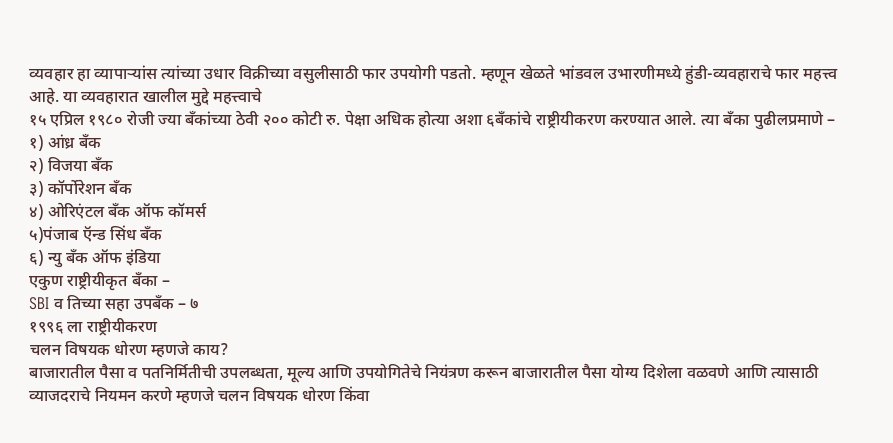व्यवहार हा व्यापाऱ्यांस त्यांच्या उधार विक्रीच्या वसुलीसाठी फार उपयोगी पडतो. म्हणून खेळते भांडवल उभारणीमध्ये हुंडी-व्यवहाराचे फार महत्त्व आहे. या व्यवहारात खालील मुद्दे महत्त्वाचे
१५ एप्रिल १९८० रोजी ज्या बँकांच्या ठेवी २०० कोटी रु. पेक्षा अधिक होत्या अशा ६बँकांचे राष्ट्रीयीकरण करण्यात आले. त्या बँका पुढीलप्रमाणे –
१) आंध्र बँक
२) विजया बँक
३) कॉर्पोरेशन बँक
४) ओरिएंटल बँक ऑफ कॉमर्स
५)पंजाब ऍन्ड सिंध बँक
६) न्यु बँक ऑफ इंडिया
एकुण राष्ट्रीयीकृत बँका –
SBI व तिच्या सहा उपबँक – ७
१९९६ ला राष्ट्रीयीकरण
चलन विषयक धोरण म्हणजे काय?
बाजारातील पैसा व पतनिर्मितीची उपलब्धता, मूल्य आणि उपयोगितेचे नियंत्रण करून बाजारातील पैसा योग्य दिशेला वळवणे आणि त्यासाठी व्याजदराचे नियमन करणे म्हणजे चलन विषयक धोरण किंवा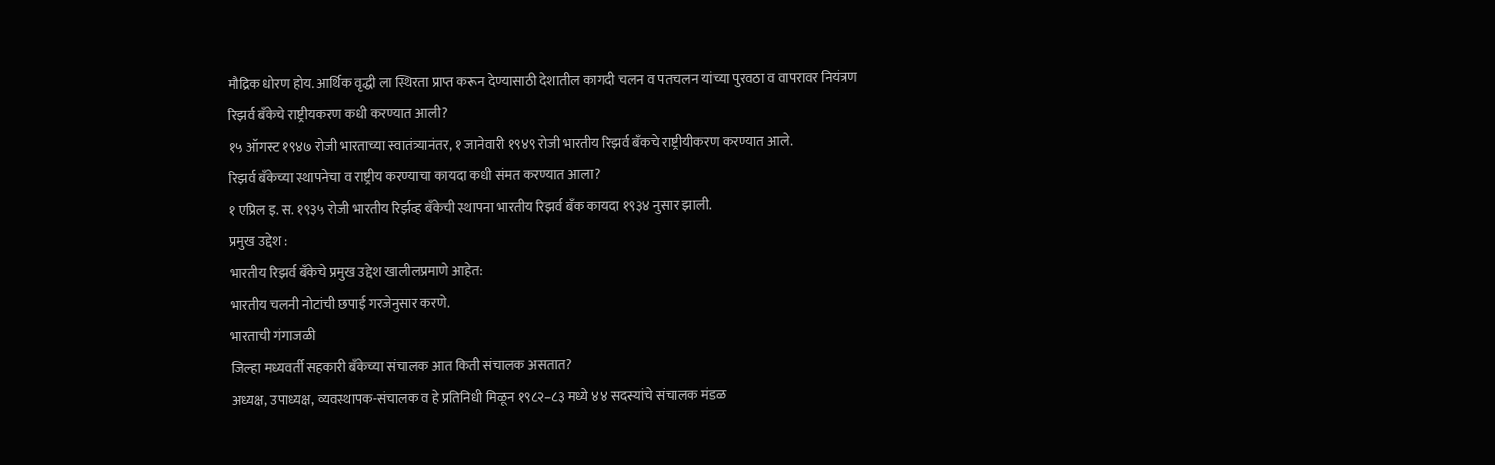मौद्रिक धोरण होय. आर्थिक वृद्धी ला स्थिरता प्राप्त करून देण्यासाठी देशातील कागदी चलन व पतचलन यांच्या पुरवठा व वापरावर नियंत्रण
रिझर्व बँकेचे राष्ट्रीयकरण कधी करण्यात आली?
१५ ऑगस्ट १९४७ रोजी भारताच्या स्वातंत्र्यानंतर, १ जानेवारी १९४९ रोजी भारतीय रिझर्व बँकचे राष्ट्रीयीकरण करण्यात आले.
रिझर्व बँकेच्या स्थापनेचा व राष्ट्रीय करण्याचा कायदा कधी संमत करण्यात आला?
१ एप्रिल इ. स. १९३५ रोजी भारतीय रिर्झव्ह बँकेची स्थापना भारतीय रिझर्व बँक कायदा १९३४ नुसार झाली.
प्रमुख उद्देश :
भारतीय रिझर्व बँकेचे प्रमुख उद्देश खालीलप्रमाणे आहेत:
भारतीय चलनी नोटांची छपाई गरजेनुसार करणे.
भारताची गंगाजळी
जिल्हा मध्यवर्ती सहकारी बँकेच्या संचालक आत किती संचालक असतात?
अध्यक्ष, उपाध्यक्ष, व्यवस्थापक-संचालक व हे प्रतिनिधी मिळून १९८२–८३ मध्ये ४४ सदस्यांचे संचालक मंडळ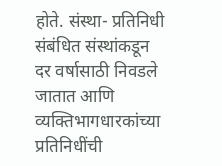होते. संस्था- प्रतिनिधी संबंधित संस्थांकडून दर वर्षासाठी निवडले जातात आणि व्यक्तिभागधारकांच्या प्रतिनिधींची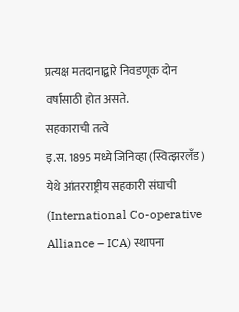प्रत्यक्ष मतदानाद्बारे निवडणूक दोन वर्षांसाठी होत असते.
सहकाराची तत्वे
इ.स. 1895 मध्ये जिनिव्हा (स्वित्झरलँड) येथे आंतरराष्ट्रीय सहकारी संघाची (International Co-operative Alliance – ICA) स्थापना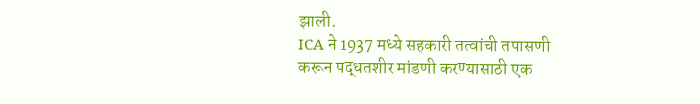झाली.
ICA ने 1937 मध्ये सहकारी तत्वांची तपासणी करून पद्धतशीर मांडणी करण्यासाठी एक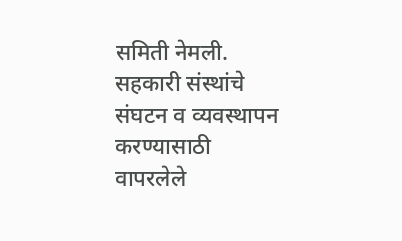समिती नेमली.
सहकारी संस्थांचे संघटन व व्यवस्थापन करण्यासाठी वापरलेले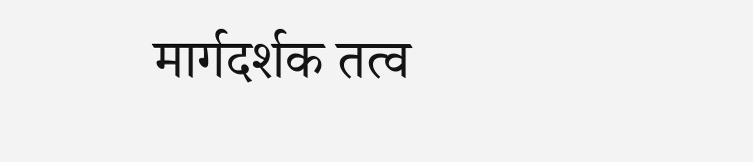मार्गदर्शक तत्व